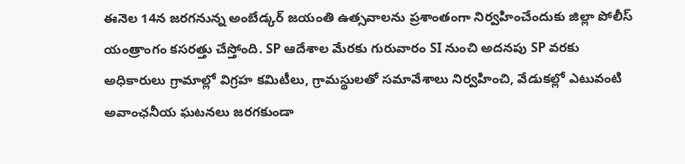ఈనెల 14న జరగనున్న అంబేడ్కర్ జయంతి ఉత్సవాలను ప్రశాంతంగా నిర్వహించేందుకు జిల్లా పోలీస్ యంత్రాంగం కసరత్తు చేస్తోంది. SP ఆదేశాల మేరకు గురువారం SI నుంచి అదనపు SP వరకు అధికారులు గ్రామాల్లో విగ్రహ కమిటీలు, గ్రామస్థులతో సమావేశాలు నిర్వహించి, వేడుకల్లో ఎటువంటి అవాంఛనీయ ఘటనలు జరగకుండా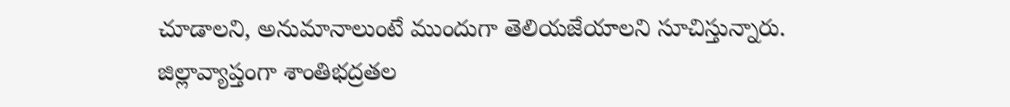చూడాలని, అనుమానాలుంటే ముందుగా తెలియజేయాలని సూచిస్తున్నారు. జిల్లావ్యాప్తంగా శాంతిభద్రతల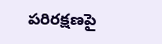పరిరక్షణపై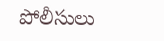పోలీసులు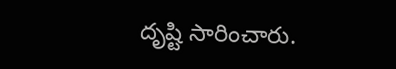దృష్టి సారించారు.